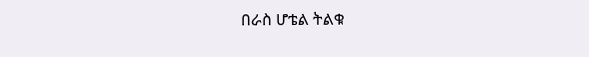በራስ ሆቴል ትልቁ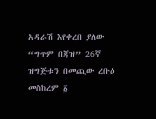አዳራሽ እየቀረበ ያለው “ግጥም በጃዝ” 26ኛ ዝግጅቱን በመጪው ረቡዕ መስከረም ፩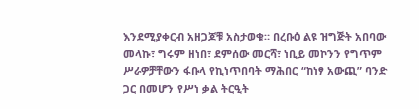እንደሚያቀርብ አዘጋጆቹ አስታወቁ። በረቡዕ ልዩ ዝግጅት አበባው መላኩ፣ ግሩም ዘነበ፣ ደምሰው መርሻ፣ ነቢይ መኮንን የግጥም ሥራዎቻቸውን ፋቡላ የኪነጥበባት ማሕበር “ከነፃ አውጪ” ባንድ ጋር በመሆን የሥነ ቃል ትርዒት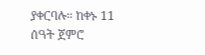ያቀርባሉ፡፡ ከቀኑ 11 ሰዓት ጀምሮ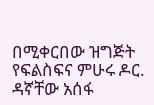በሚቀርበው ዝግጅት የፍልስፍና ምሁሩ ዶር. ዳኛቸው አሰፋ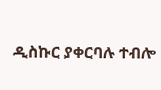ዲስኩር ያቀርባሉ ተብሎ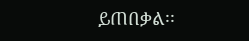ይጠበቃል፡፡